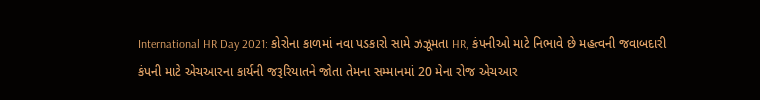International HR Day 2021: કોરોના કાળમાં નવા પડકારો સામે ઝઝૂમતા HR, કંપનીઓ માટે નિભાવે છે મહત્વની જવાબદારી
કંપની માટે એચઆરના કાર્યની જરૂરિયાતને જોતા તેમના સમ્માનમાં 20 મેના રોજ એચઆર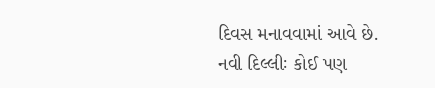દિવસ મનાવવામાં આવે છે.
નવી દિલ્લીઃ કોઈ પણ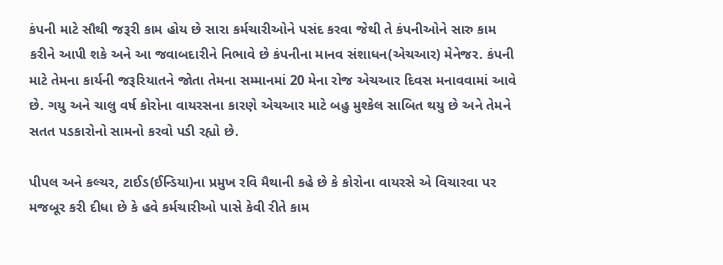કંપની માટે સૌથી જરૂરી કામ હોય છે સારા કર્મચારીઓને પસંદ કરવા જેથી તે કંપનીઓને સારુ કામ કરીને આપી શકે અને આ જવાબદારીને નિભાવે છે કંપનીના માનવ સંશાધન(એચઆર) મેનેજર. કંપની માટે તેમના કાર્યની જરૂરિયાતને જોતા તેમના સમ્માનમાં 20 મેના રોજ એચઆર દિવસ મનાવવામાં આવે છે. ગયુ અને ચાલુ વર્ષ કોરોના વાયરસના કારણે એચઆર માટે બહુ મુશ્કેલ સાબિત થયુ છે અને તેમને સતત પડકારોનો સામનો કરવો પડી રહ્યો છે.

પીપલ અને કલ્ચર, ટાઈડ(ઈન્ડિયા)ના પ્રમુખ રવિ મૈથાની કહે છે કે કોરોના વાયરસે એ વિચારવા પર મજબૂર કરી દીધા છે કે હવે કર્મચારીઓ પાસે કેવી રીતે કામ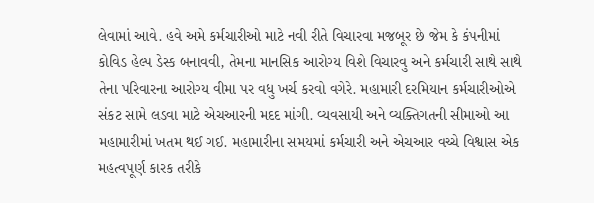લેવામાં આવે. હવે અમે કર્મચારીઓ માટે નવી રીતે વિચારવા મજબૂર છે જેમ કે કંપનીમાં કોવિડ હેલ્પ ડેસ્ક બનાવવી, તેમના માનસિક આરોગ્ય વિશે વિચારવુ અને કર્મચારી સાથે સાથે તેના પરિવારના આરોગ્ય વીમા પર વધુ ખર્ચ કરવો વગેરે. મહામારી દરમિયાન કર્મચારીઓએ સંકટ સામે લડવા માટે એચઆરની મદદ માંગી. વ્યવસાયી અને વ્યક્તિગતની સીમાઓ આ મહામારીમાં ખતમ થઈ ગઈ. મહામારીના સમયમાં કર્મચારી અને એચઆર વચ્ચે વિશ્વાસ એક મહત્વપૂર્ણ કારક તરીકે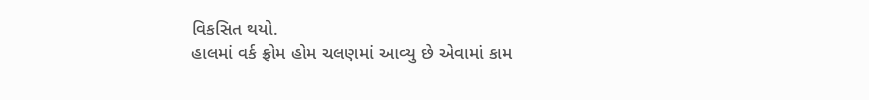વિકસિત થયો.
હાલમાં વર્ક ફ્રોમ હોમ ચલણમાં આવ્યુ છે એવામાં કામ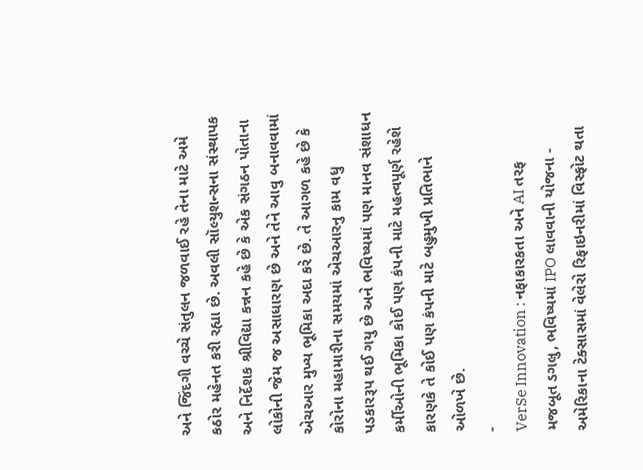અને જિંદગી વચ્ચે સંતુલન જળવાઈ રહે તેના માટે અમે કઠોર મહેનત કરી રહ્યા છે. અવલી સૉલ્યુશન્સના સંસ્થાપક અને નિર્દેશક શ્રીવિદ્યા કન્નન કહે છે કે એક સંગઠન પોતાના લોકોની જેમ જ અસાધારણ છે અને તેને આવુ બનાવવામાં એચઆર મુખ્ય ભૂમિકા અદા કરે છે. તે આગળ કહે છે કે કોરોના મહામારીના સમયમાં એચઆરનુ કામ વધુ પડકારરૂપ થઈ ગયુ છે અને ભવિષ્યમાં પણ માનવ સંશાધન કર્મીઓની ભૂમિકા કોઈ પણ કંપની માટે મહત્વપૂર્ણ રહેશે કારણકે તે કોઈ પણ કંપની માટે બહુમુખી પ્રતિભાને ઓળખે છે.
-
VerSe Innovation : નફાકારકતા અને AI તરફ મજબૂત ડગલુ, ભવિષ્યમાં IPO લાવવાની યોજના -
અમેરિકાના ટેક્સાસમાં વેલેરો રિફાઇનરીમાં વિસ્ફોટ થતા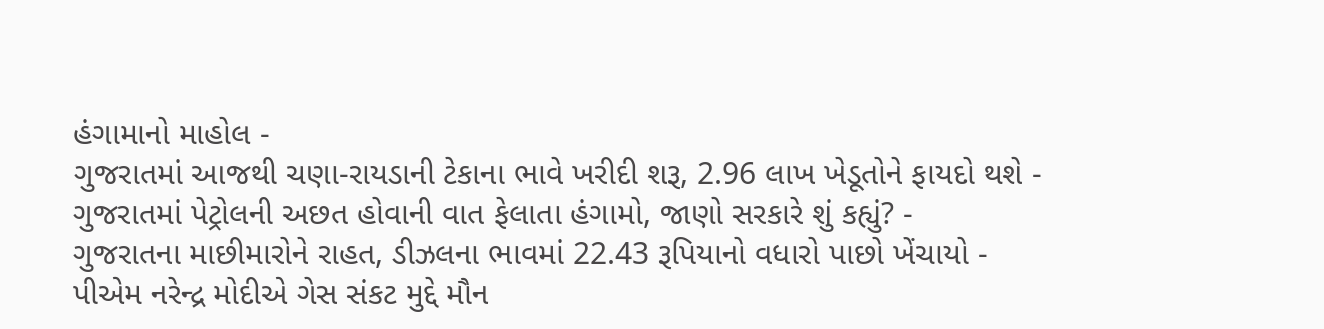હંગામાનો માહોલ -
ગુજરાતમાં આજથી ચણા-રાયડાની ટેકાના ભાવે ખરીદી શરૂ, 2.96 લાખ ખેડૂતોને ફાયદો થશે -
ગુજરાતમાં પેટ્રોલની અછત હોવાની વાત ફેલાતા હંગામો, જાણો સરકારે શું કહ્યું? -
ગુજરાતના માછીમારોને રાહત, ડીઝલના ભાવમાં 22.43 રૂપિયાનો વધારો પાછો ખેંચાયો -
પીએમ નરેન્દ્ર મોદીએ ગેસ સંકટ મુદ્દે મૌન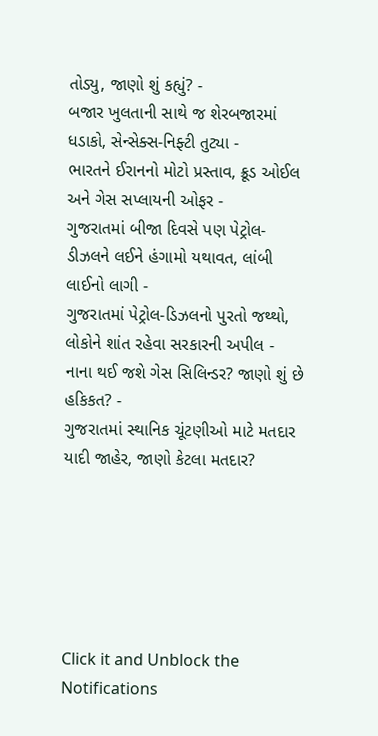તોડ્યુ, જાણો શું કહ્યું? -
બજાર ખુલતાની સાથે જ શેરબજારમાં ધડાકો, સેન્સેક્સ-નિફ્ટી તુટ્યા -
ભારતને ઈરાનનો મોટો પ્રસ્તાવ, ક્રૂડ ઓઈલ અને ગેસ સપ્લાયની ઓફર -
ગુજરાતમાં બીજા દિવસે પણ પેટ્રોલ-ડીઝલને લઈને હંગામો યથાવત, લાંબી લાઈનો લાગી -
ગુજરાતમાં પેટ્રોલ-ડિઝલનો પુરતો જથ્થો, લોકોને શાંત રહેવા સરકારની અપીલ -
નાના થઈ જશે ગેસ સિલિન્ડર? જાણો શું છે હકિકત? -
ગુજરાતમાં સ્થાનિક ચૂંટણીઓ માટે મતદાર યાદી જાહેર, જાણો કેટલા મતદાર?






Click it and Unblock the Notifications